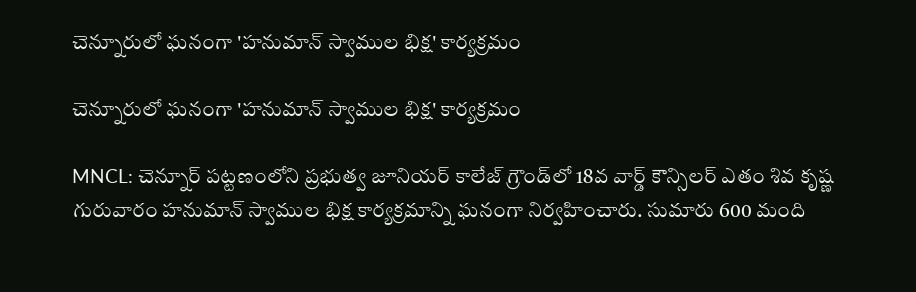చెన్నూరులో ఘనంగా 'హనుమాన్ స్వాముల భిక్ష' కార్యక్రమం

చెన్నూరులో ఘనంగా 'హనుమాన్ స్వాముల భిక్ష' కార్యక్రమం

MNCL: చెన్నూర్ పట్టణంలోని ప్రభుత్వ జూనియర్ కాలేజ్ గ్రౌండ్‌లో 18వ వార్డ్ కౌన్సిలర్ ఎతం శివ కృష్ణ గురువారం హనుమాన్ స్వాముల భిక్ష కార్యక్రమాన్ని ఘనంగా నిర్వహించారు. సుమారు 600 మంది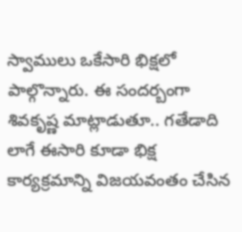స్వాములు ఒకేసారి భిక్షలో పాల్గొన్నారు. ఈ సందర్బంగా శివకృష్ణ మాట్లాడుతూ.. గతేడాది లాగే ఈసారి కూడా భిక్ష కార్యక్రమాన్ని విజయవంతం చేసిన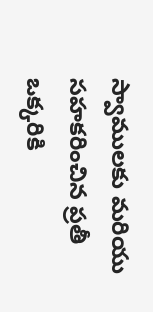స్వాములకు మరియు సహకరించిన ప్రతీ ఒక్కరికి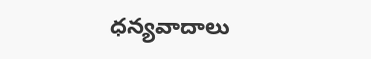ధన్యవాదాలు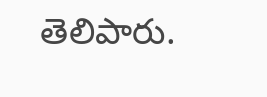తెలిపారు.